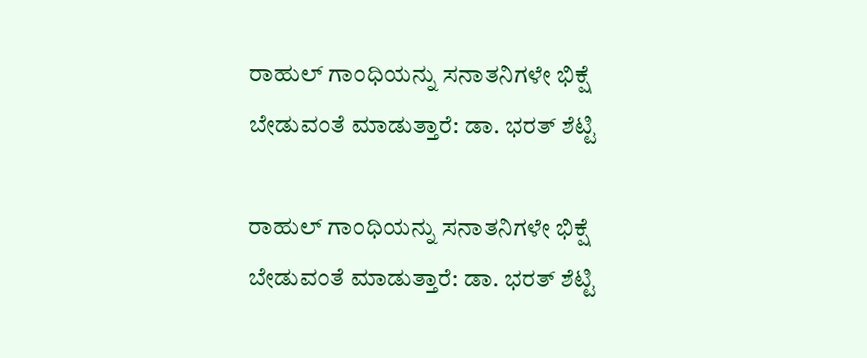ರಾಹುಲ್ ಗಾಂಧಿಯನ್ನು ಸನಾತನಿಗಳೇ ಭಿಕ್ಷೆ ಬೇಡುವಂತೆ ಮಾಡುತ್ತಾರೆ: ಡಾ. ಭರತ್ ಶೆಟ್ಟಿ

ರಾಹುಲ್ ಗಾಂಧಿಯನ್ನು ಸನಾತನಿಗಳೇ ಭಿಕ್ಷೆ ಬೇಡುವಂತೆ ಮಾಡುತ್ತಾರೆ: ಡಾ. ಭರತ್ ಶೆಟ್ಟಿ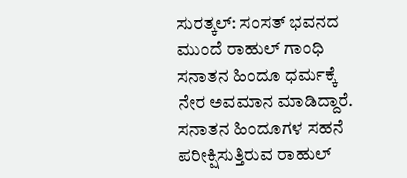ಸುರತ್ಕಲ್: ಸಂಸತ್ ಭವನದ ಮುಂದೆ ರಾಹುಲ್ ಗಾಂಧಿ ಸನಾತನ ಹಿಂದೂ ಧರ್ಮಕ್ಕೆ ನೇರ ಅವಮಾನ ಮಾಡಿದ್ದಾರೆ. ಸನಾತನ ಹಿಂದೂಗಳ ಸಹನೆ ಪರೀಕ್ಷಿಸುತ್ತಿರುವ ರಾಹುಲ್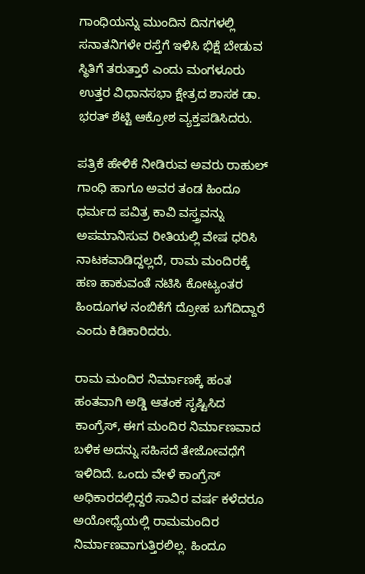ಗಾಂಧಿಯನ್ನು ಮುಂದಿನ ದಿನಗಳಲ್ಲಿ ಸನಾತನಿಗಳೇ ರಸ್ತೆಗೆ ಇಳಿಸಿ ಭಿಕ್ಷೆ ಬೇಡುವ ಸ್ಥಿತಿಗೆ ತರುತ್ತಾರೆ ಎಂದು ಮಂಗಳೂರು ಉತ್ತರ ವಿಧಾನಸಭಾ ಕ್ಷೇತ್ರದ ಶಾಸಕ ಡಾ. ಭರತ್ ಶೆಟ್ಟಿ ಆಕ್ರೋಶ ವ್ಯಕ್ತಪಡಿಸಿದರು.

ಪತ್ರಿಕೆ ಹೇಳಿಕೆ ನೀಡಿರುವ ಅವರು ರಾಹುಲ್ ಗಾಂಧಿ ಹಾಗೂ ಅವರ ತಂಡ ಹಿಂದೂ ಧರ್ಮದ ಪವಿತ್ರ ಕಾವಿ ವಸ್ತ್ರವನ್ನು ಅಪಮಾನಿಸುವ ರೀತಿಯಲ್ಲಿ ವೇಷ ಧರಿಸಿ ನಾಟಕವಾಡಿದ್ದಲ್ಲದೆ, ರಾಮ ಮಂದಿರಕ್ಕೆ ಹಣ ಹಾಕುವಂತೆ ನಟಿಸಿ ಕೋಟ್ಯಂತರ ಹಿಂದೂಗಳ ನಂಬಿಕೆಗೆ ದ್ರೋಹ ಬಗೆದಿದ್ದಾರೆ ಎಂದು ಕಿಡಿಕಾರಿದರು.

ರಾಮ ಮಂದಿರ ನಿರ್ಮಾಣಕ್ಕೆ ಹಂತ ಹಂತವಾಗಿ ಅಡ್ಡಿ ಆತಂಕ ಸೃಷ್ಟಿಸಿದ ಕಾಂಗ್ರೆಸ್, ಈಗ ಮಂದಿರ ನಿರ್ಮಾಣವಾದ ಬಳಿಕ ಅದನ್ನು ಸಹಿಸದೆ ತೇಜೋವಧೆಗೆ ಇಳಿದಿದೆ. ಒಂದು ವೇಳೆ ಕಾಂಗ್ರೆಸ್ ಅಧಿಕಾರದಲ್ಲಿದ್ದರೆ ಸಾವಿರ ವರ್ಷ ಕಳೆದರೂ ಅಯೋಧ್ಯೆಯಲ್ಲಿ ರಾಮಮಂದಿರ ನಿರ್ಮಾಣವಾಗುತ್ತಿರಲಿಲ್ಲ. ಹಿಂದೂ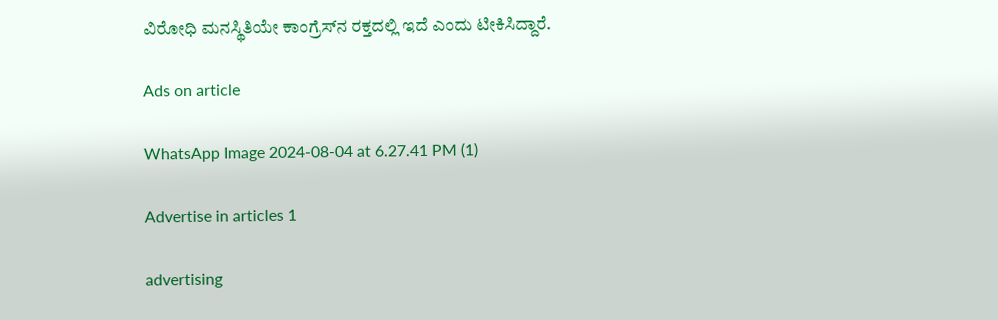ವಿರೋಧಿ ಮನಸ್ಥಿತಿಯೇ ಕಾಂಗ್ರೆಸ್‌ನ ರಕ್ತದಲ್ಲಿ ಇದೆ ಎಂದು ಟೀಕಿಸಿದ್ದಾರೆ.

Ads on article

WhatsApp Image 2024-08-04 at 6.27.41 PM (1)

Advertise in articles 1

advertising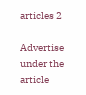articles 2

Advertise under the article